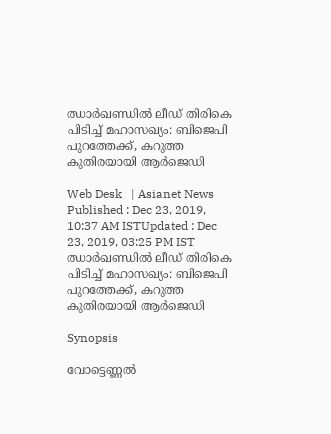ഝാർഖണ്ഡിൽ ലീഡ് തിരികെ പിടിച്ച് മഹാസഖ്യം: ബിജെപി പുറത്തേക്ക്, കറുത്ത കുതിരയായി ആര്‍ജെഡി

Web Desk   | Asianet News
Published : Dec 23, 2019, 10:37 AM ISTUpdated : Dec 23, 2019, 03:25 PM IST
ഝാർഖണ്ഡിൽ ലീഡ് തിരികെ പിടിച്ച് മഹാസഖ്യം: ബിജെപി പുറത്തേക്ക്, കറുത്ത കുതിരയായി ആര്‍ജെഡി

Synopsis

വോട്ടെണ്ണല്‍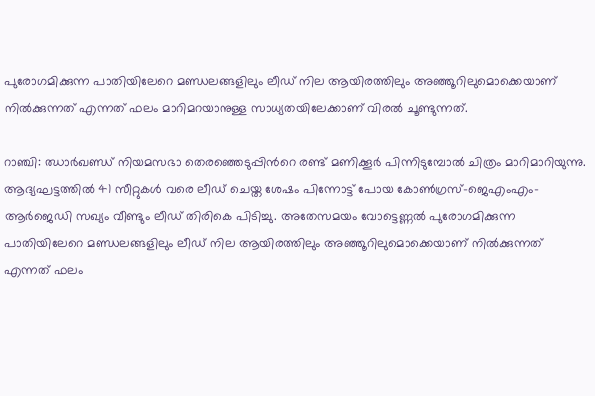പുരോഗമിക്കുന്ന പാതിയിലേറെ മണ്ഡലങ്ങളിലും ലീഡ് നില ആയിരത്തിലും അഞ്ഞൂറിലുമൊക്കെയാണ് നില്‍ക്കുന്നത് എന്നത് ഫലം മാറിമറയാനുള്ള സാധ്യതയിലേക്കാണ് വിരല്‍ ചൂണ്ടുന്നത്.

റാഞ്ചി: ഝാര്‍ഖണ്ഡ് നിയമസഭാ തെരഞ്ഞെടുപ്പിന്‍റെ രണ്ട് മണിക്കൂര്‍ പിന്നിടുമ്പോല്‍ ചിത്രം മാറിമാറിയുന്നു. ആദ്യഘട്ടത്തില്‍ 41 സീറ്റുകള്‍ വരെ ലീഡ് ചെയ്ത ശേഷം പിന്നോട്ട് പോയ കോണ്‍ഗ്രസ്-ജെഎംഎം-ആര്‍ജെഡി സഖ്യം വീണ്ടും ലീഡ് തിരികെ പിടിച്ചു. അതേസമയം വോട്ടെണ്ണല്‍ പുരോഗമിക്കുന്ന പാതിയിലേറെ മണ്ഡലങ്ങളിലും ലീഡ് നില ആയിരത്തിലും അഞ്ഞൂറിലുമൊക്കെയാണ് നില്‍ക്കുന്നത് എന്നത് ഫലം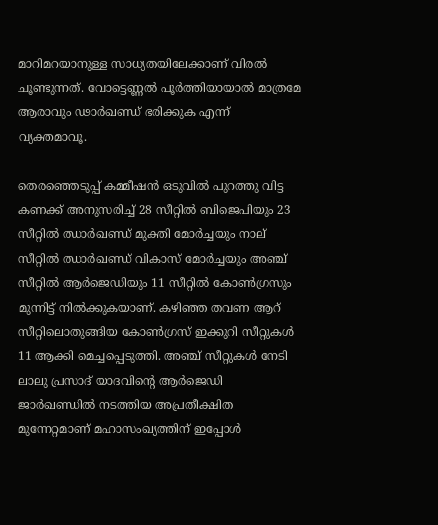മാറിമറയാനുള്ള സാധ്യതയിലേക്കാണ് വിരല്‍ ചൂണ്ടുന്നത്. വോട്ടെണ്ണല്‍ പൂര്‍ത്തിയായാല്‍ മാത്രമേ ആരാവും ഢാര്‍ഖണ്ഡ് ഭരിക്കുക എന്ന് വ്യക്തമാവൂ.

തെരഞ്ഞെടുപ്പ് കമ്മീഷന്‍ ഒടുവില്‍ പുറത്തു വിട്ട കണക്ക് അനുസരിച്ച് 28 സീറ്റില്‍ ബിജെപിയും 23 സീറ്റില്‍ ഝാര്‍ഖണ്ഡ് മുക്തി മോര്‍ച്ചയും നാല് സീറ്റില്‍ ഝാര്‍ഖണ്ഡ് വികാസ് മോര്‍ച്ചയും അഞ്ച് സീറ്റില്‍ ആര്‍ജെഡിയും 11 സീറ്റില്‍ കോണ്‍ഗ്രസും മുന്നിട്ട് നില്‍ക്കുകയാണ്. കഴിഞ്ഞ തവണ ആറ് സീറ്റിലൊതുങ്ങിയ കോണ്‍ഗ്രസ് ഇക്കുറി സീറ്റുകള്‍ 11 ആക്കി മെച്ചപ്പെടുത്തി. അഞ്ച് സീറ്റുകള്‍ നേടി ലാലു പ്രസാദ് യാദവിന്‍റെ ആര്‍ജെഡി ജാര്‍ഖണ്ഡില്‍ നടത്തിയ അപ്രതീക്ഷിത മുന്നേറ്റമാണ് മഹാസംഖ്യത്തിന് ഇപ്പോള്‍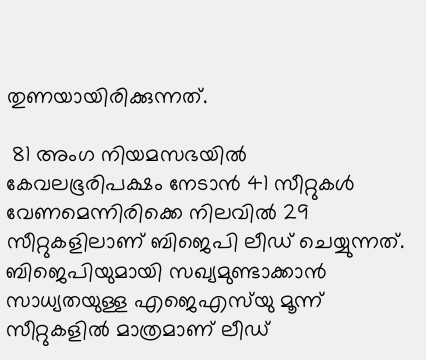തുണയായിരിക്കുന്നത്.

 81 അംഗ നിയമസഭയില്‍ കേവലഭൂരിപക്ഷം നേടാന്‍ 41 സീറ്റുകള്‍ വേണമെന്നിരിക്കെ നിലവില്‍ 29 സീറ്റുകളിലാണ് ബിജെപി ലീഡ് ചെയ്യുന്നത്. ബിജെപിയുമായി സഖ്യമുണ്ടാക്കാന്‍ സാധ്യതയുള്ള എജെഎസ്‍യു മൂന്ന് സീറ്റുകളില്‍ മാത്രമാണ് ലീഡ്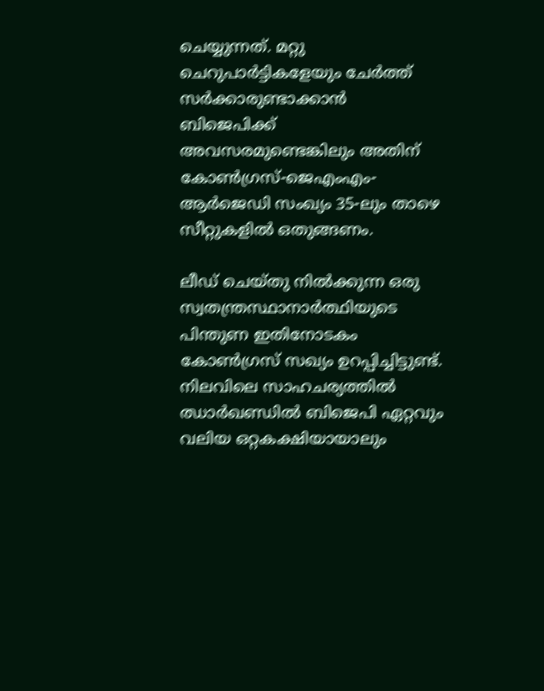ചെയ്യുന്നത്. മറ്റു ചെറുപാര്‍ട്ടികളേയും ചേര്‍ത്ത് സര്‍ക്കാരുണ്ടാക്കാന്‍ ബിജെപിക്ക് അവസരമുണ്ടെങ്കിലും അതിന് കോണ്‍ഗ്രസ്-ജെഎംഎം-ആര്‍ജെഡി സംഖ്യം 35-ലും താഴെ സീറ്റുകളില്‍ ഒതുങ്ങണം.

ലീഡ് ചെയ്തു നില്‍ക്കുന്ന ഒരു സ്വതന്ത്രസ്ഥാനാര്‍ത്ഥിയുടെ പിന്തുണ ഇതിനോടകം കോണ്‍ഗ്രസ് സഖ്യം ഉറപ്പിച്ചിട്ടുണ്ട്. നിലവിലെ സാഹചര്യത്തില്‍ ഝാര്‍ഖണ്ഡില്‍ ബിജെപി ഏറ്റവും വലിയ ഒറ്റകക്ഷിയായാലും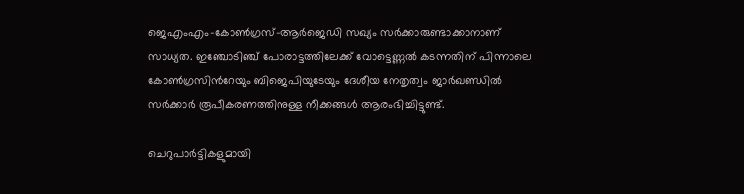ജെഎംഎം-കോണ്‍ഗ്രസ്-ആര്‍ജെഡി സഖ്യം സര്‍ക്കാരുണ്ടാക്കാനാണ് സാധ്യത. ഇഞ്ചോടിഞ്ച് പോരാട്ടത്തിലേക്ക് വോട്ടെണ്ണല്‍ കടന്നതിന് പിന്നാലെ കോണ്‍ഗ്രസിന്‍റേയും ബിജെപിയുടേയും ദേശീയ നേതൃത്വം ജാര്‍ഖണ്ഡില്‍ സര്‍ക്കാര്‍ രൂപീകരണത്തിനുള്ള നീക്കങ്ങള്‍ ആരംഭിച്ചിട്ടുണ്ട്.

ചെറുപാര്‍ട്ടികളുമായി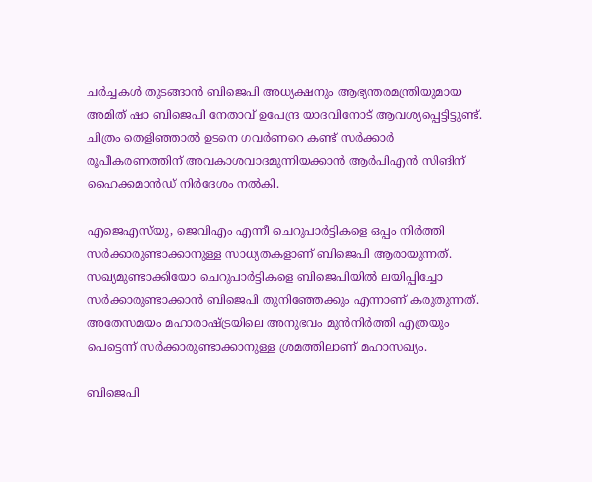ചര്‍ച്ചകള്‍ തുടങ്ങാന്‍ ബിജെപി അധ്യക്ഷനും ആഭ്യന്തരമന്ത്രിയുമായ അമിത് ഷാ ബിജെപി നേതാവ് ഉപേന്ദ്ര യാദവിനോട് ആവശ്യപ്പെട്ടിട്ടുണ്ട്. ചിത്രം തെളിഞ്ഞാല്‍ ഉടനെ ഗവര്‍ണറെ കണ്ട് സര്‍ക്കാര്‍ രൂപീകരണത്തിന് അവകാശവാദമുന്നിയക്കാന്‍ ആര്‍പിഎന്‍ സിങിന് ഹൈക്കമാന്‍ഡ് നിര്‍ദേശം നല്‍കി.

എജെഎസ്‍യു, ജെവിഎം എന്നീ ചെറുപാര്‍ട്ടികളെ ഒപ്പം നിര്‍ത്തി സര്‍ക്കാരുണ്ടാക്കാനുള്ള സാധ്യതകളാണ് ബിജെപി ആരായുന്നത്. സഖ്യമുണ്ടാക്കിയോ ചെറുപാര്‍ട്ടികളെ ബിജെപിയില്‍ ലയിപ്പിച്ചോ സര്‍ക്കാരുണ്ടാക്കാന്‍ ബിജെപി തുനിഞ്ഞേക്കും എന്നാണ് കരുതുന്നത്. അതേസമയം മഹാരാഷ്ട്രയിലെ അനുഭവം മുന്‍നിര്‍ത്തി എത്രയും പെട്ടെന്ന് സര്‍ക്കാരുണ്ടാക്കാനുള്ള ശ്രമത്തിലാണ് മഹാസഖ്യം.

ബിജെപി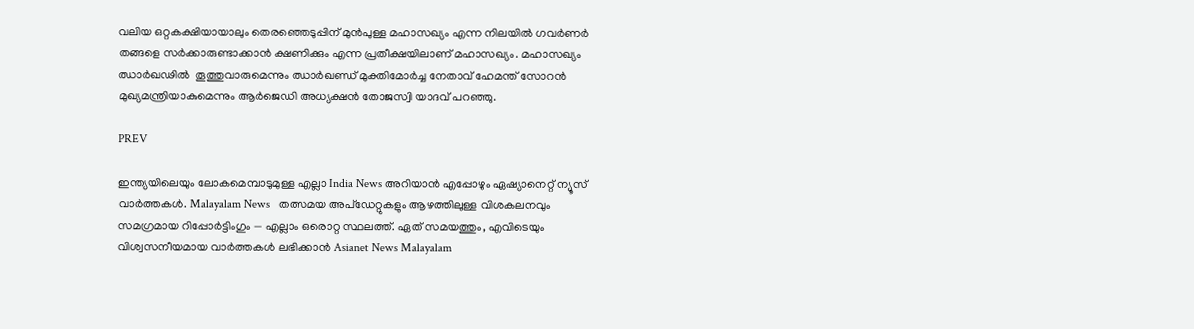വലിയ ഒറ്റകക്ഷിയായാലും തെരഞ്ഞെടുപ്പിന് മുന്‍പുള്ള മഹാസഖ്യം എന്ന നിലയില്‍ ഗവര്‍ണര്‍ തങ്ങളെ സര്‍ക്കാരുണ്ടാക്കാന്‍ ക്ഷണിക്കും എന്ന പ്രതീക്ഷയിലാണ് മഹാസഖ്യം. മഹാസഖ്യം ഝാർഖഢിൽ  തൂത്തുവാരുമെന്നും ഝാര്‍ഖണ്ഡ് മുക്തിമോര്‍ച്ച നേതാവ് ഹേമന്ത് സോറൻ മുഖ്യമന്ത്രിയാകുമെന്നും ആര്‍ജെഡി അധ്യക്ഷന്‍ തോജസ്വി യാദവ് പറഞ്ഞു.

PREV

ഇന്ത്യയിലെയും ലോകമെമ്പാടുമുള്ള എല്ലാ India News അറിയാൻ എപ്പോഴും ഏഷ്യാനെറ്റ് ന്യൂസ് വാർത്തകൾ. Malayalam News   തത്സമയ അപ്‌ഡേറ്റുകളും ആഴത്തിലുള്ള വിശകലനവും സമഗ്രമായ റിപ്പോർട്ടിംഗും — എല്ലാം ഒരൊറ്റ സ്ഥലത്ത്. ഏത് സമയത്തും, എവിടെയും വിശ്വസനീയമായ വാർത്തകൾ ലഭിക്കാൻ Asianet News Malayalam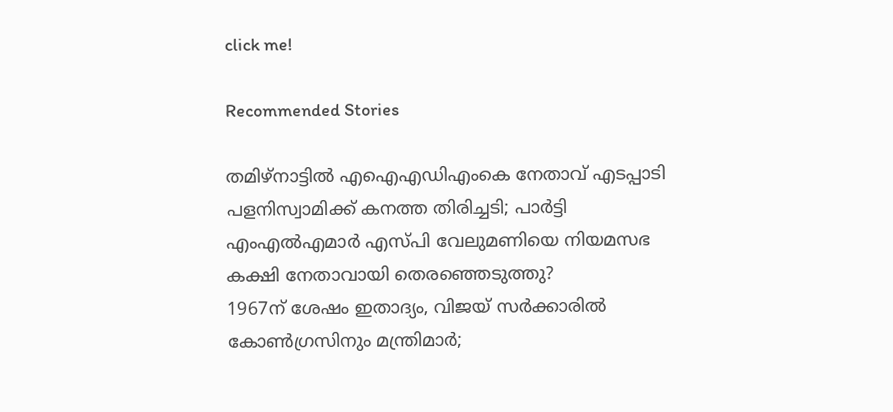click me!

Recommended Stories

തമിഴ്‌നാട്ടിൽ എഐഎഡിഎംകെ നേതാവ് എടപ്പാടി പളനിസ്വാമിക്ക് കനത്ത തിരിച്ചടി; പാർട്ടി എംഎൽഎമാർ എസ്‌പി വേലുമണിയെ നിയമസഭ കക്ഷി നേതാവായി തെരഞ്ഞെടുത്തു?
1967ന് ശേഷം ഇതാദ്യം, വിജയ് സർക്കാരിൽ കോൺഗ്രസിനും മന്ത്രിമാർ;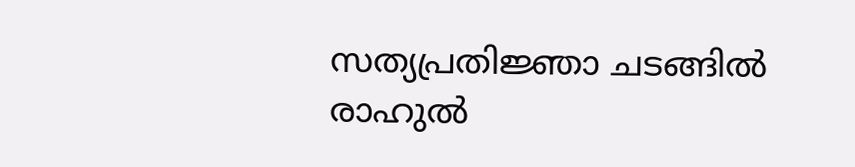സത്യപ്രതി‍ജ്ഞാ ചടങ്ങിൽ രാഹുൽ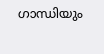ഗാന്ധിയും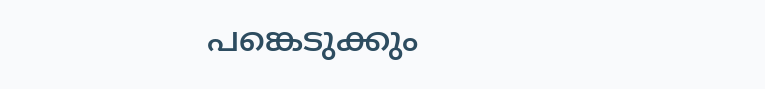പങ്കെടുക്കും